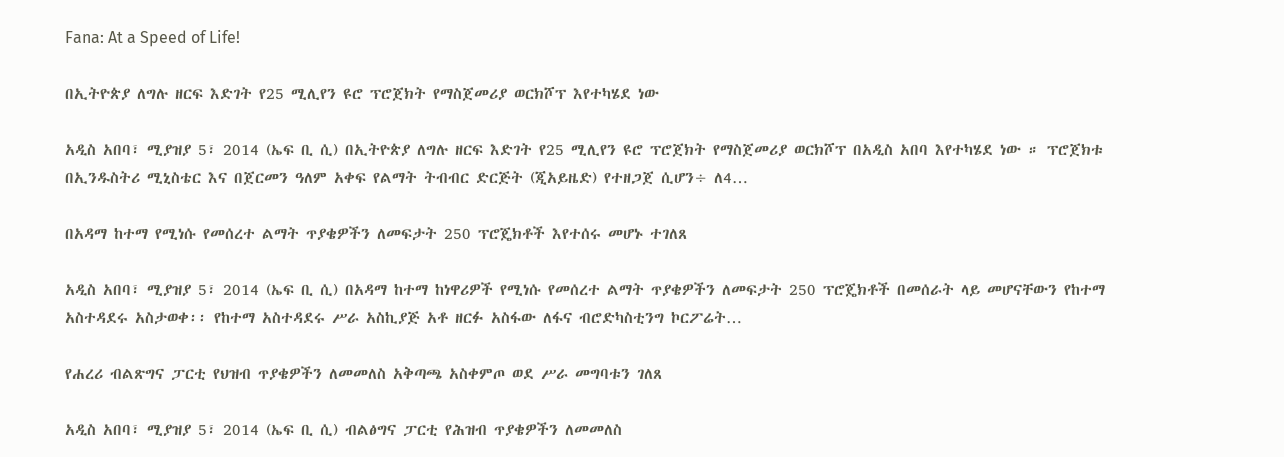Fana: At a Speed of Life!

በኢትዮጵያ ለግሉ ዘርፍ እድገት የ25 ሚሊየን ዩሮ ፕሮጀክት የማስጀመሪያ ወርክሾፕ እየተካሄደ ነው

አዲስ አበባ፣ ሚያዝያ 5፣ 2014 (ኤፍ ቢ ሲ) በኢትዮጵያ ለግሉ ዘርፍ እድገት የ25 ሚሊየን ዩሮ ፕሮጀክት የማስጀመሪያ ወርክሾፕ በአዲስ አበባ እየተካሄደ ነው ። ፕሮጀክቱ በኢንዱስትሪ ሚኒስቴር እና በጀርመን ዓለም አቀፍ የልማት ትብብር ድርጅት (ጂአይዜድ) የተዘጋጀ ሲሆን÷ ለ4…

በአዳማ ከተማ የሚነሱ የመሰረተ ልማት ጥያቄዎችን ለመፍታት 250 ፕሮጄክቶች እየተሰሩ መሆኑ ተገለጸ

አዲስ አበባ፣ ሚያዝያ 5፣ 2014 (ኤፍ ቢ ሲ) በአዳማ ከተማ ከነዋሪዎች የሚነሱ የመሰረተ ልማት ጥያቄዎችን ለመፍታት 250 ፕሮጄክቶች በመሰራት ላይ መሆናቸውን የከተማ አስተዳደሩ አስታወቀ፡፡ የከተማ አስተዳደሩ ሥራ አስኪያጅ አቶ ዘርፉ አስፋው ለፋና ብሮድካስቲንግ ኮርፖሬት…

የሐረሪ ብልጽግና ፓርቲ የህዝብ ጥያቄዎችን ለመመለስ አቅጣጫ አስቀምጦ ወደ ሥራ መግባቱን ገለጸ

አዲስ አበባ፣ ሚያዝያ 5፣ 2014 (ኤፍ ቢ ሲ) ብልፅግና ፓርቲ የሕዝብ ጥያቄዎችን ለመመለስ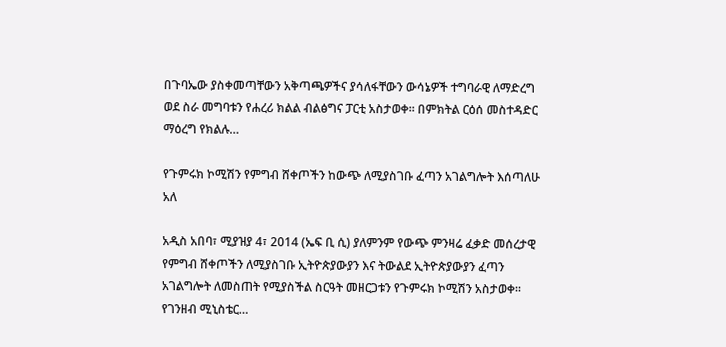በጉባኤው ያስቀመጣቸውን አቅጣጫዎችና ያሳለፋቸውን ውሳኔዎች ተግባራዊ ለማድረግ ወደ ስራ መግባቱን የሐረሪ ክልል ብልፅግና ፓርቲ አስታወቀ፡፡ በምክትል ርዕሰ መስተዳድር ማዕረግ የክልሉ…

የጉምሩክ ኮሚሽን የምግብ ሸቀጦችን ከውጭ ለሚያስገቡ ፈጣን አገልግሎት እሰጣለሁ አለ

አዲስ አበባ፣ ሚያዝያ 4፣ 2014 (ኤፍ ቢ ሲ) ያለምንም የውጭ ምንዛሬ ፈቃድ መሰረታዊ የምግብ ሸቀጦችን ለሚያስገቡ ኢትዮጵያውያን እና ትውልደ ኢትዮጵያውያን ፈጣን አገልግሎት ለመስጠት የሚያስችል ስርዓት መዘርጋቱን የጉምሩክ ኮሚሽን አስታወቀ፡፡ የገንዘብ ሚኒስቴር…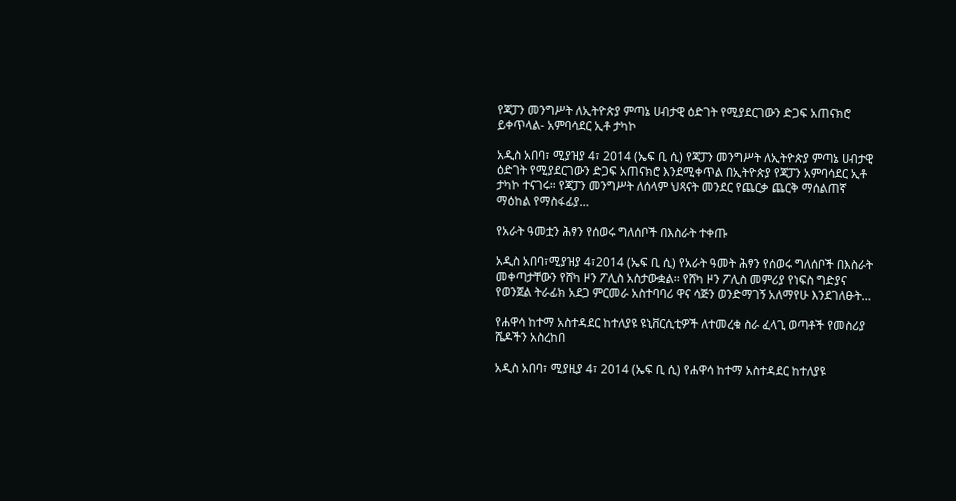የጃፓን መንግሥት ለኢትዮጵያ ምጣኔ ሀብታዊ ዕድገት የሚያደርገውን ድጋፍ አጠናክሮ ይቀጥላል- አምባሳደር ኢቶ ታካኮ

አዲስ አበባ፣ ሚያዝያ 4፣ 2014 (ኤፍ ቢ ሲ) የጃፓን መንግሥት ለኢትዮጵያ ምጣኔ ሀብታዊ ዕድገት የሚያደርገውን ድጋፍ አጠናክሮ እንደሚቀጥል በኢትዮጵያ የጃፓን አምባሳደር ኢቶ ታካኮ ተናገሩ። የጃፓን መንግሥት ለሰላም ህጻናት መንደር የጨርቃ ጨርቅ ማሰልጠኛ ማዕከል የማስፋፊያ…

የአራት ዓመቷን ሕፃን የሰወሩ ግለሰቦች በእስራት ተቀጡ

አዲስ አበባ፣ሚያዝያ 4፣2014 (ኤፍ ቢ ሲ) የአራት ዓመት ሕፃን የሰወሩ ግለሰቦች በእስራት መቀጣታቸውን የሸካ ዞን ፖሊስ አስታውቋል፡፡ የሸካ ዞን ፖሊስ መምሪያ የነፍስ ግድያና የወንጀል ትራፊክ አደጋ ምርመራ አስተባባሪ ዋና ሳጅን ወንድማገኝ አለማየሁ እንደገለፁት…

የሐዋሳ ከተማ አስተዳደር ከተለያዩ ዩኒቨርሲቲዎች ለተመረቁ ስራ ፈላጊ ወጣቶች የመስሪያ ሼዶችን አስረከበ

አዲስ አበባ፣ ሚያዚያ 4፣ 2014 (ኤፍ ቢ ሲ) የሐዋሳ ከተማ አስተዳደር ከተለያዩ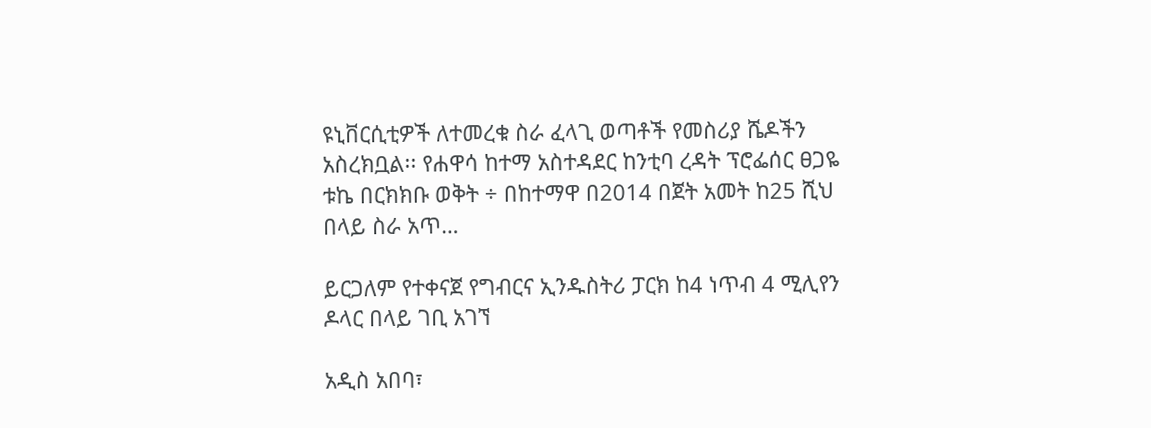ዩኒቨርሲቲዎች ለተመረቁ ስራ ፈላጊ ወጣቶች የመስሪያ ሼዶችን አስረክቧል፡፡ የሐዋሳ ከተማ አስተዳደር ከንቲባ ረዳት ፕሮፌሰር ፀጋዬ ቱኬ በርክክቡ ወቅት ÷ በከተማዋ በ2014 በጀት አመት ከ25 ሺህ በላይ ስራ አጥ…

ይርጋለም የተቀናጀ የግብርና ኢንዱስትሪ ፓርክ ከ4 ነጥብ 4 ሚሊየን ዶላር በላይ ገቢ አገኘ

አዲስ አበባ፣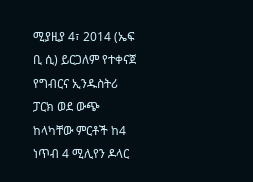ሚያዚያ 4፣ 2014 (ኤፍ ቢ ሲ) ይርጋለም የተቀናጀ የግብርና ኢንዱስትሪ ፓርክ ወደ ውጭ ከላካቸው ምርቶች ከ4 ነጥብ 4 ሚሊየን ዶላር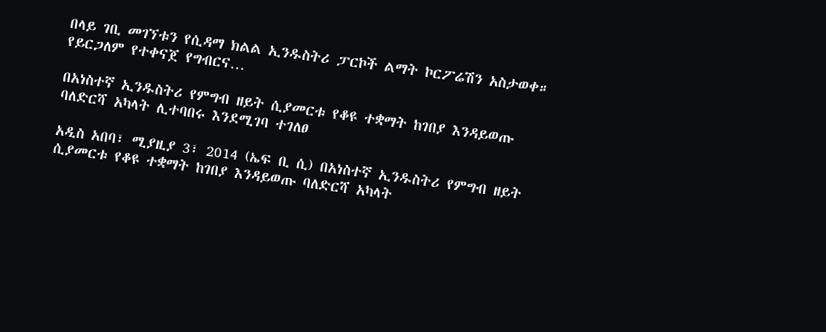በላይ ገቢ መገኘቱን የሲዳማ ክልል ኢንዱስትሪ ፓርኮች ልማት ኮርፖሬሽን አስታወቀ። የይርጋለም የተቀናጀ የግብርና…

በአነስተኛ ኢንዱስትሪ የምግብ ዘይት ሲያመርቱ የቆዩ ተቋማት ከገበያ እንዳይወጡ ባለድርሻ አካላት ሊተባበሩ እንደሚገባ ተገለፀ

አዲስ አበባ፣ ሚያዚያ 3፣ 2014 (ኤፍ ቢ ሲ) በአነስተኛ ኢንዱስትሪ የምግብ ዘይት ሲያመርቱ የቆዩ ተቋማት ከገበያ እንዳይወጡ ባለድርሻ አካላት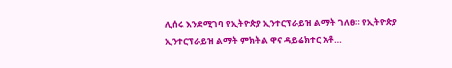ሊሰሩ እንደሚገባ የኢትዮጵያ ኢንተርፕራይዝ ልማት ገለፀ። የኢትዮጵያ ኢንተርፕራይዝ ልማት ምክትል ዋና ዳይሬክተር አቶ…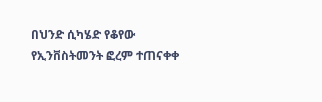በህንድ ሲካሄድ የቆየው የኢንቨስትመንት ፎረም ተጠናቀቀ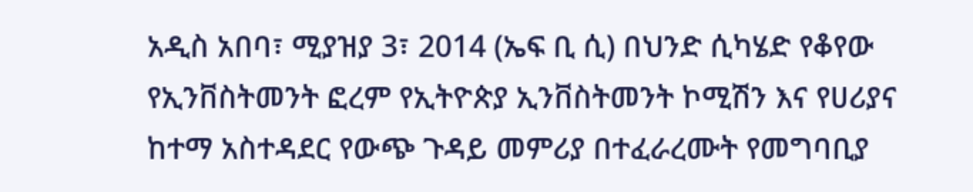አዲስ አበባ፣ ሚያዝያ 3፣ 2014 (ኤፍ ቢ ሲ) በህንድ ሲካሄድ የቆየው የኢንቨስትመንት ፎረም የኢትዮጵያ ኢንቨስትመንት ኮሚሽን እና የሀሪያና ከተማ አስተዳደር የውጭ ጉዳይ መምሪያ በተፈራረሙት የመግባቢያ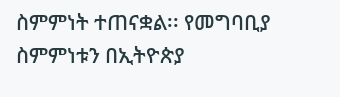ስምምነት ተጠናቋል፡፡ የመግባቢያ ስምምነቱን በኢትዮጵያ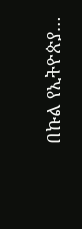በኩል የኢትዮጵያ…